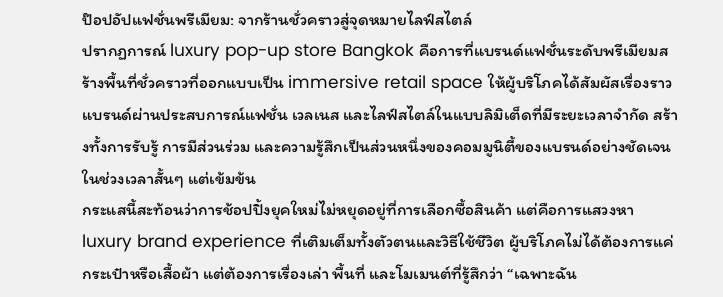ป๊อปอัปแฟชั่นพรีเมียม: จากร้านชั่วคราวสู่จุดหมายไลฟ์สไตล์
ปรากฏการณ์ luxury pop-up store Bangkok คือการที่แบรนด์แฟชั่นระดับพรีเมียมสร้างพื้นที่ชั่วคราวที่ออกแบบเป็น immersive retail space ให้ผู้บริโภคได้สัมผัสเรื่องราวแบรนด์ผ่านประสบการณ์แฟชั่น เวลเนส และไลฟ์สไตล์ในแบบลิมิเต็ดที่มีระยะเวลาจำกัด สร้างทั้งการรับรู้ การมีส่วนร่วม และความรู้สึกเป็นส่วนหนึ่งของคอมมูนิตี้ของแบรนด์อย่างชัดเจนในช่วงเวลาสั้นๆ แต่เข้มข้น
กระแสนี้สะท้อนว่าการช้อปปิ้งยุคใหม่ไม่หยุดอยู่ที่การเลือกซื้อสินค้า แต่คือการแสวงหา luxury brand experience ที่เติมเต็มทั้งตัวตนและวิธีใช้ชีวิต ผู้บริโภคไม่ได้ต้องการแค่กระเป๋าหรือเสื้อผ้า แต่ต้องการเรื่องเล่า พื้นที่ และโมเมนต์ที่รู้สึกว่า “เฉพาะฉัน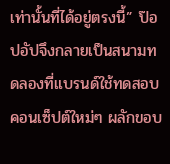เท่านั้นที่ได้อยู่ตรงนี้” ป๊อปอัปจึงกลายเป็นสนามทดลองที่แบรนด์ใช้ทดสอบคอนเซ็ปต์ใหม่ๆ ผลักขอบ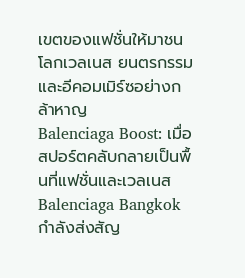เขตของแฟชั่นให้มาชนโลกเวลเนส ยนตรกรรม และอีคอมเมิร์ซอย่างกล้าหาญ
Balenciaga Boost: เมื่อสปอร์ตคลับกลายเป็นพื้นที่แฟชั่นและเวลเนส
Balenciaga Bangkok กำลังส่งสัญ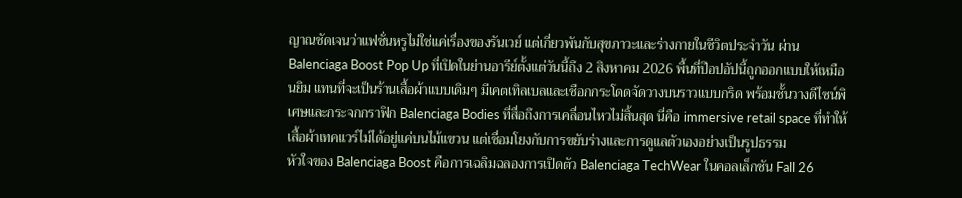ญาณชัดเจนว่าแฟชั่นหรูไม่ใช่แค่เรื่องของรันเวย์ แต่เกี่ยวพันกับสุขภาวะและร่างกายในชีวิตประจำวัน ผ่าน Balenciaga Boost Pop Up ที่เปิดในย่านอารีย์ตั้งแต่วันนี้ถึง 2 สิงหาคม 2026 พื้นที่ป๊อปอัปนี้ถูกออกแบบให้เหมือนยิม แทนที่จะเป็นร้านเสื้อผ้าแบบเดิมๆ มีเคตเทิลเบลและเชือกกระโดดจัดวางบนราวแบบกริด พร้อมชั้นวางดีไซน์พิเศษและกระจกกราฟิก Balenciaga Bodies ที่สื่อถึงการเคลื่อนไหวไม่สิ้นสุด นี่คือ immersive retail space ที่ทำให้เสื้อผ้าเทคแวร์ไม่ได้อยู่แค่บนไม้แขวน แต่เชื่อมโยงกับการขยับร่างและการดูแลตัวเองอย่างเป็นรูปธรรม
หัวใจของ Balenciaga Boost คือการเฉลิมฉลองการเปิดตัว Balenciaga TechWear ในคอลเล็กชัน Fall 26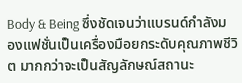Body & Being ซึ่งชัดเจนว่าแบรนด์กำลังมองแฟชั่นเป็นเครื่องมือยกระดับคุณภาพชีวิต มากกว่าจะเป็นสัญลักษณ์สถานะ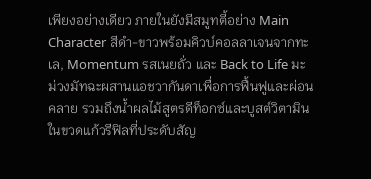เพียงอย่างเดียว ภายในยังมีสมูทตี้อย่าง Main Character สีดำ-ขาวพร้อมคิวบ์คอลลาเจนจากทะเล, Momentum รสเนยถั่ว และ Back to Life มะม่วงมัทฉะผสานแอชวากันดาเพื่อการฟื้นฟูและผ่อนคลาย รวมถึงน้ำผลไม้สูตรดีท็อกซ์และบูสต์วิตามินในขวดแก้วรีฟิลที่ประดับสัญ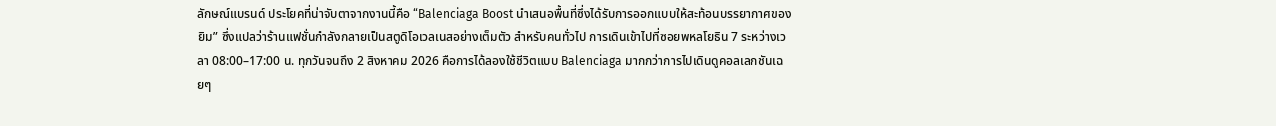ลักษณ์แบรนด์ ประโยคที่น่าจับตาจากงานนี้คือ “Balenciaga Boost นำเสนอพื้นที่ซึ่งได้รับการออกแบบให้สะท้อนบรรยากาศของยิม” ซึ่งแปลว่าร้านแฟชั่นกำลังกลายเป็นสตูดิโอเวลเนสอย่างเต็มตัว สำหรับคนทั่วไป การเดินเข้าไปที่ซอยพหลโยธิน 7 ระหว่างเวลา 08:00–17:00 น. ทุกวันจนถึง 2 สิงหาคม 2026 คือการได้ลองใช้ชีวิตแบบ Balenciaga มากกว่าการไปเดินดูคอลเลกชันเฉยๆ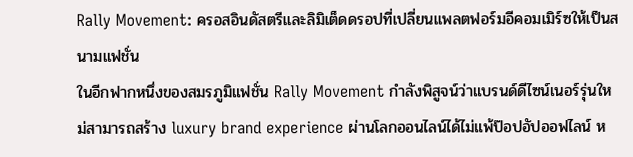Rally Movement: ครอสอินดัสตรีและลิมิเต็ดดรอปที่เปลี่ยนแพลตฟอร์มอีคอมเมิร์ซให้เป็นสนามแฟชั่น
ในอีกฟากหนึ่งของสมรภูมิแฟชั่น Rally Movement กำลังพิสูจน์ว่าแบรนด์ดีไซน์เนอร์รุ่นใหม่สามารถสร้าง luxury brand experience ผ่านโลกออนไลน์ได้ไม่แพ้ป๊อปอัปออฟไลน์ ห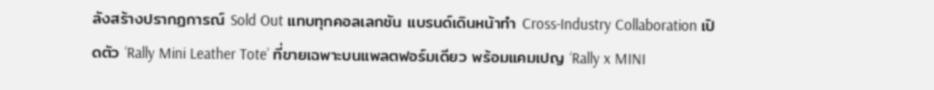ลังสร้างปรากฏการณ์ Sold Out แทบทุกคอลเลกชัน แบรนด์เดินหน้าทำ Cross-Industry Collaboration เปิดตัว ‘Rally Mini Leather Tote’ ที่ขายเฉพาะบนแพลตฟอร์มเดียว พร้อมแคมเปญ ‘Rally x MINI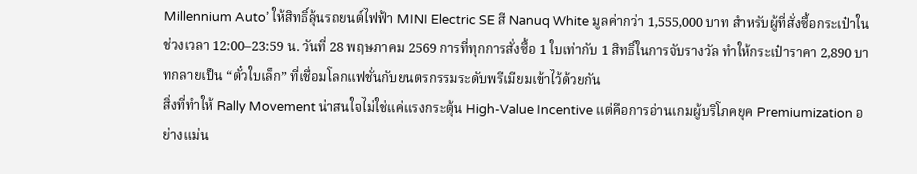Millennium Auto’ ให้สิทธิ์ลุ้นรถยนต์ไฟฟ้า MINI Electric SE สี Nanuq White มูลค่ากว่า 1,555,000 บาท สำหรับผู้ที่สั่งซื้อกระเป๋าในช่วงเวลา 12:00–23:59 น. วันที่ 28 พฤษภาคม 2569 การที่ทุกการสั่งซื้อ 1 ใบเท่ากับ 1 สิทธิ์ในการจับรางวัล ทำให้กระเป๋าราคา 2,890 บาทกลายเป็น “ตั๋วใบเล็ก” ที่เชื่อมโลกแฟชั่นกับยนตรกรรมระดับพรีเมียมเข้าไว้ด้วยกัน
สิ่งที่ทำให้ Rally Movement น่าสนใจไม่ใช่แค่แรงกระตุ้น High-Value Incentive แต่คือการอ่านเกมผู้บริโภคยุค Premiumization อย่างแม่น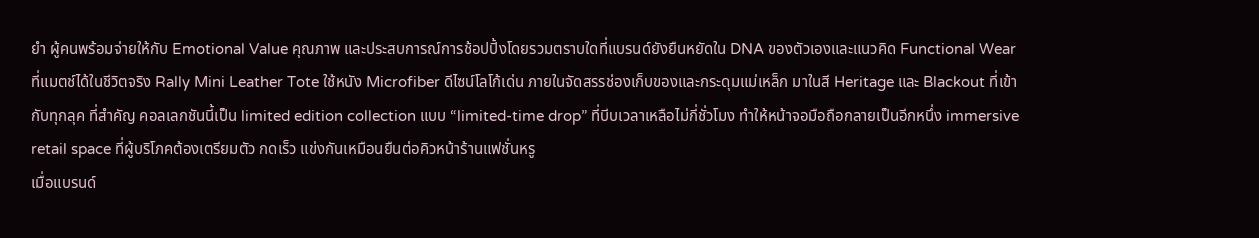ยำ ผู้คนพร้อมจ่ายให้กับ Emotional Value คุณภาพ และประสบการณ์การช้อปปิ้งโดยรวมตราบใดที่แบรนด์ยังยืนหยัดใน DNA ของตัวเองและแนวคิด Functional Wear ที่แมตช์ได้ในชีวิตจริง Rally Mini Leather Tote ใช้หนัง Microfiber ดีไซน์โลโก้เด่น ภายในจัดสรรช่องเก็บของและกระดุมแม่เหล็ก มาในสี Heritage และ Blackout ที่เข้ากับทุกลุค ที่สำคัญ คอลเลกชันนี้เป็น limited edition collection แบบ “limited-time drop” ที่บีบเวลาเหลือไม่กี่ชั่วโมง ทำให้หน้าจอมือถือกลายเป็นอีกหนึ่ง immersive retail space ที่ผู้บริโภคต้องเตรียมตัว กดเร็ว แข่งกันเหมือนยืนต่อคิวหน้าร้านแฟชั่นหรู
เมื่อแบรนด์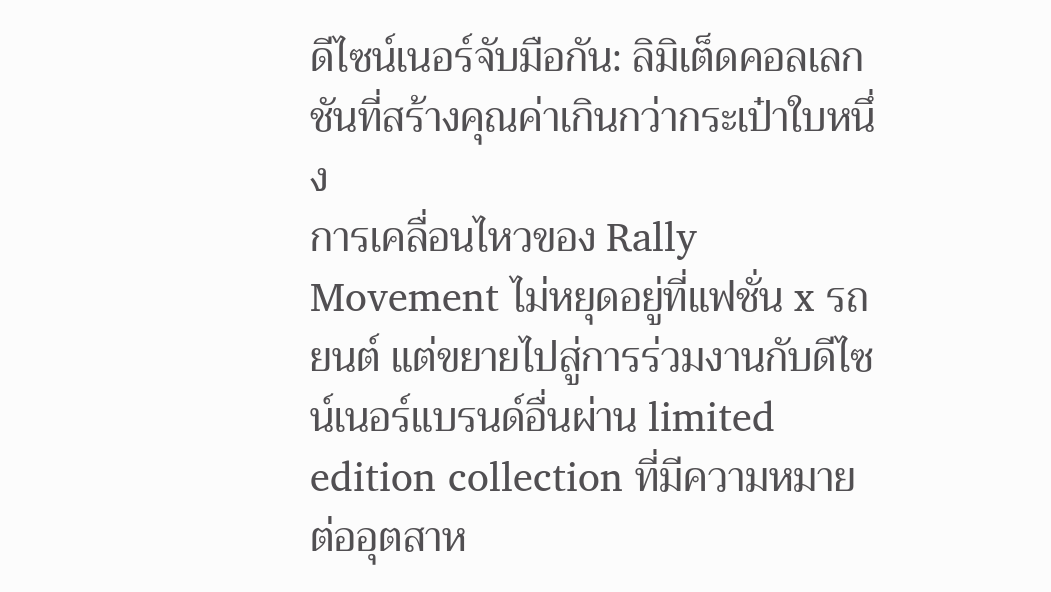ดีไซน์เนอร์จับมือกัน: ลิมิเต็ดคอลเลกชันที่สร้างคุณค่าเกินกว่ากระเป๋าใบหนึ่ง
การเคลื่อนไหวของ Rally Movement ไม่หยุดอยู่ที่แฟชั่น x รถยนต์ แต่ขยายไปสู่การร่วมงานกับดีไซน์เนอร์แบรนด์อื่นผ่าน limited edition collection ที่มีความหมายต่ออุตสาห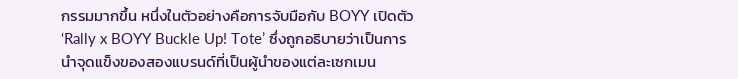กรรมมากขึ้น หนึ่งในตัวอย่างคือการจับมือกับ BOYY เปิดตัว ‘Rally x BOYY Buckle Up! Tote’ ซึ่งถูกอธิบายว่าเป็นการนำจุดแข็งของสองแบรนด์ที่เป็นผู้นำของแต่ละเซกเมน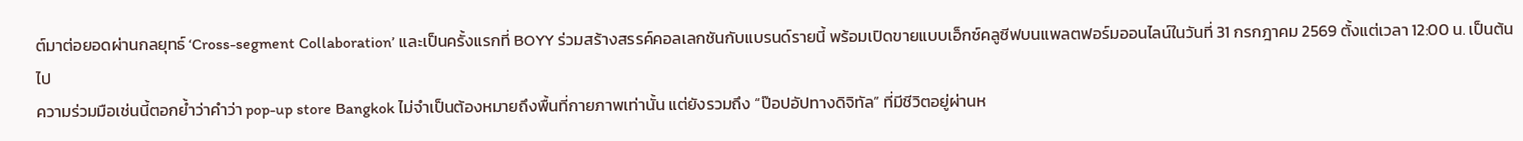ต์มาต่อยอดผ่านกลยุทธ์ ‘Cross-segment Collaboration’ และเป็นครั้งแรกที่ BOYY ร่วมสร้างสรรค์คอลเลกชันกับแบรนด์รายนี้ พร้อมเปิดขายแบบเอ็กซ์คลูซีฟบนแพลตฟอร์มออนไลน์ในวันที่ 31 กรกฎาคม 2569 ตั้งแต่เวลา 12:00 น. เป็นต้นไป
ความร่วมมือเช่นนี้ตอกย้ำว่าคำว่า pop-up store Bangkok ไม่จำเป็นต้องหมายถึงพื้นที่กายภาพเท่านั้น แต่ยังรวมถึง “ป๊อปอัปทางดิจิทัล” ที่มีชีวิตอยู่ผ่านห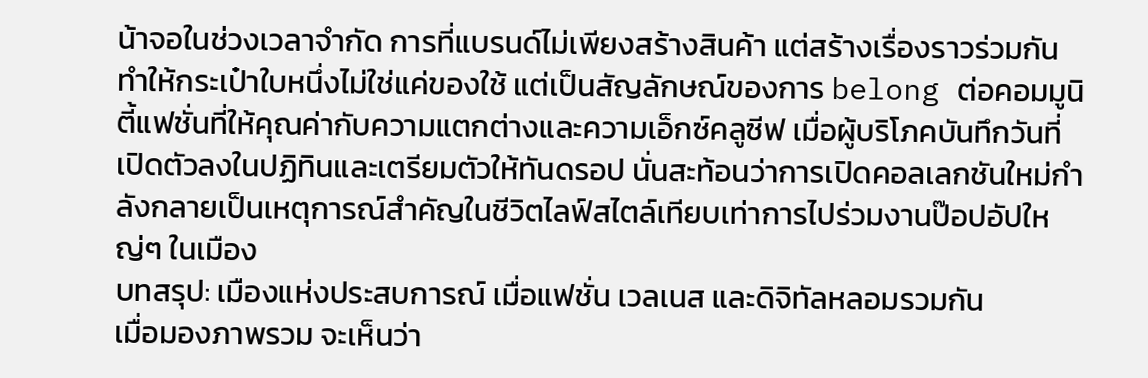น้าจอในช่วงเวลาจำกัด การที่แบรนด์ไม่เพียงสร้างสินค้า แต่สร้างเรื่องราวร่วมกัน ทำให้กระเป๋าใบหนึ่งไม่ใช่แค่ของใช้ แต่เป็นสัญลักษณ์ของการ belong ต่อคอมมูนิตี้แฟชั่นที่ให้คุณค่ากับความแตกต่างและความเอ็กซ์คลูซีฟ เมื่อผู้บริโภคบันทึกวันที่เปิดตัวลงในปฏิทินและเตรียมตัวให้ทันดรอป นั่นสะท้อนว่าการเปิดคอลเลกชันใหม่กำลังกลายเป็นเหตุการณ์สำคัญในชีวิตไลฟ์สไตล์เทียบเท่าการไปร่วมงานป๊อปอัปใหญ่ๆ ในเมือง
บทสรุป: เมืองแห่งประสบการณ์ เมื่อแฟชั่น เวลเนส และดิจิทัลหลอมรวมกัน
เมื่อมองภาพรวม จะเห็นว่า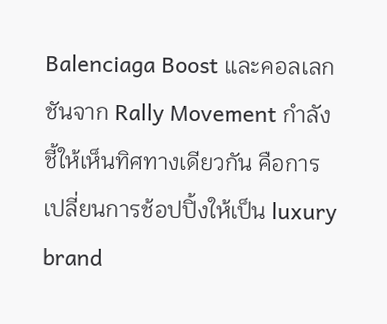Balenciaga Boost และคอลเลกชันจาก Rally Movement กำลังชี้ให้เห็นทิศทางเดียวกัน คือการเปลี่ยนการช้อปปิ้งให้เป็น luxury brand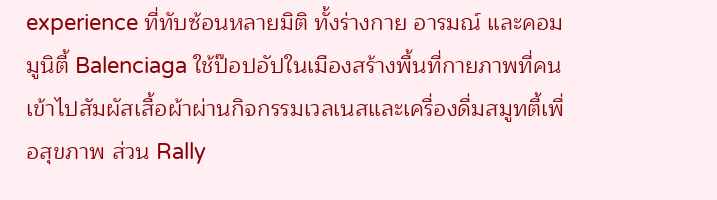experience ที่ทับซ้อนหลายมิติ ทั้งร่างกาย อารมณ์ และคอมมูนิตี้ Balenciaga ใช้ป๊อปอัปในเมืองสร้างพื้นที่กายภาพที่คนเข้าไปสัมผัสเสื้อผ้าผ่านกิจกรรมเวลเนสและเครื่องดื่มสมูทตี้เพื่อสุขภาพ ส่วน Rally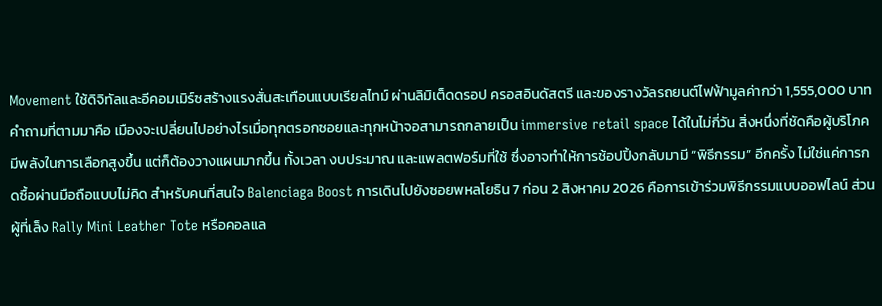Movement ใช้ดิจิทัลและอีคอมเมิร์ซสร้างแรงสั่นสะเทือนแบบเรียลไทม์ ผ่านลิมิเต็ดดรอป ครอสอินดัสตรี และของรางวัลรถยนต์ไฟฟ้ามูลค่ากว่า 1,555,000 บาท
คำถามที่ตามมาคือ เมืองจะเปลี่ยนไปอย่างไรเมื่อทุกตรอกซอยและทุกหน้าจอสามารถกลายเป็น immersive retail space ได้ในไม่กี่วัน สิ่งหนึ่งที่ชัดคือผู้บริโภคมีพลังในการเลือกสูงขึ้น แต่ก็ต้องวางแผนมากขึ้น ทั้งเวลา งบประมาณ และแพลตฟอร์มที่ใช้ ซึ่งอาจทำให้การช้อปปิ้งกลับมามี “พิธีกรรม” อีกครั้ง ไม่ใช่แค่การกดซื้อผ่านมือถือแบบไม่คิด สำหรับคนที่สนใจ Balenciaga Boost การเดินไปยังซอยพหลโยธิน 7 ก่อน 2 สิงหาคม 2026 คือการเข้าร่วมพิธีกรรมแบบออฟไลน์ ส่วนผู้ที่เล็ง Rally Mini Leather Tote หรือคอลแล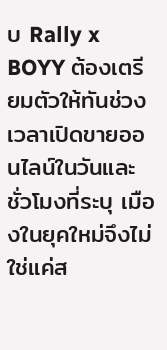บ Rally x BOYY ต้องเตรียมตัวให้ทันช่วงเวลาเปิดขายออนไลน์ในวันและชั่วโมงที่ระบุ เมืองในยุคใหม่จึงไม่ใช่แค่ส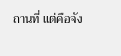ถานที่ แต่คือจัง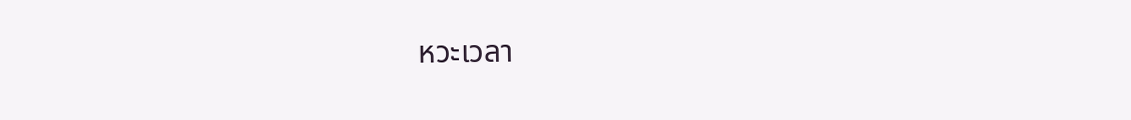หวะเวลา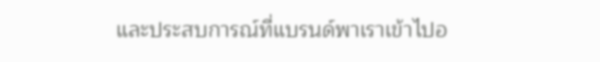และประสบการณ์ที่แบรนด์พาเราเข้าไปอ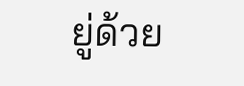ยู่ด้วย